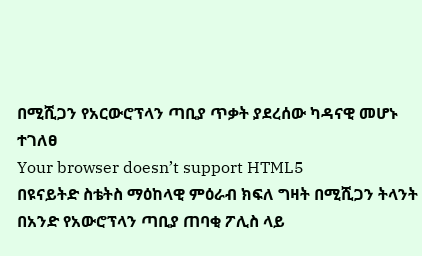በሚሺጋን የአርውሮፕላን ጣቢያ ጥቃት ያደረሰው ካዳናዊ መሆኑ ተገለፀ
Your browser doesn’t support HTML5
በዩናይትድ ስቴትስ ማዕከላዊ ምዕራብ ክፍለ ግዛት በሚሺጋን ትላንት በአንድ የአውሮፕላን ጣቢያ ጠባቂ ፖሊስ ላይ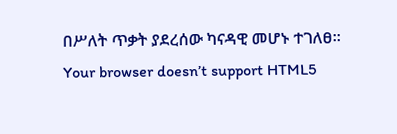በሥለት ጥቃት ያደረሰው ካናዳዊ መሆኑ ተገለፀ።
Your browser doesn’t support HTML5